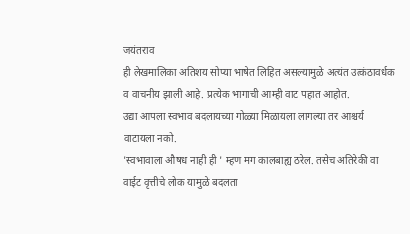जयंतराव
ही लेखमालिका अतिशय सोप्या भाषेत लिहित असल्यामुळे अत्यंत उत्कंठावर्धक व वाचनीय झाली आहे. प्रत्येक भागाची आम्ही वाट पहात आहोत.
उद्या आपला स्वभाव बदलायच्या गोळ्या मिळायला लागल्या तर आश्चर्य वाटायला नको.
'स्वभावाला औषध नाही ही ' म्हण मग कालबाह्य ठरेल. तसेच अतिरेकी वा वाईट वृत्तीचे लोक यामुळे बदलता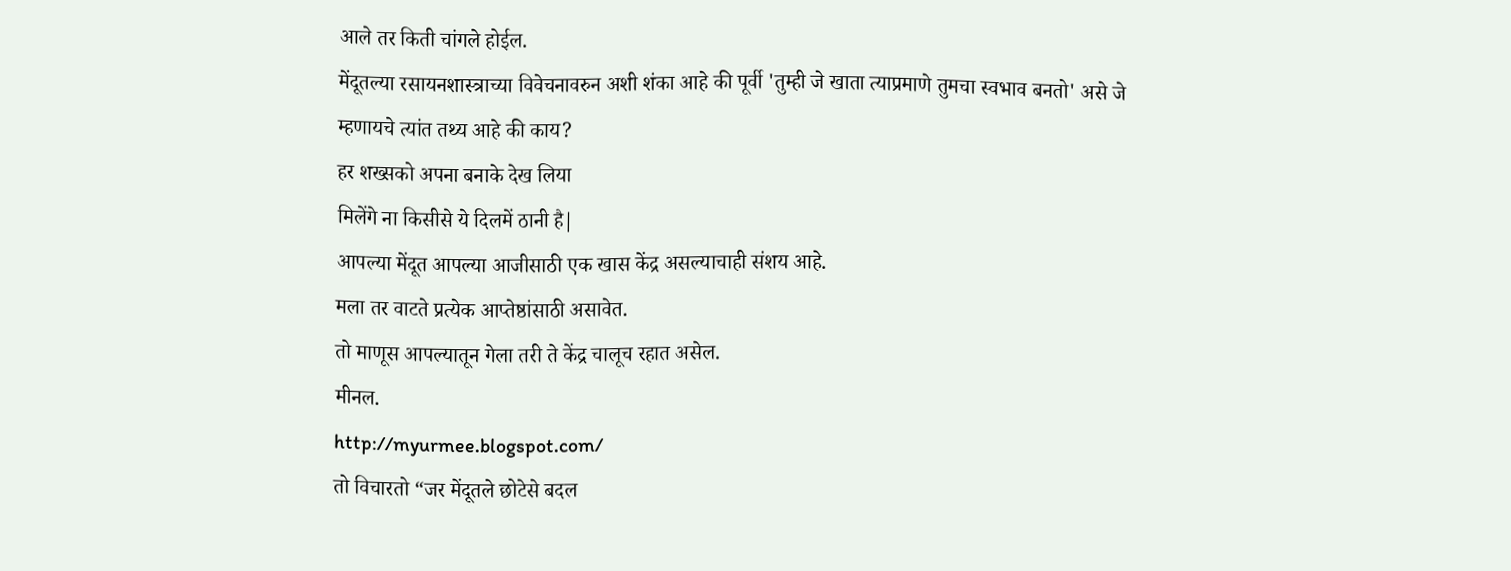आले तर किती चांगले होईल.
मेंदूतल्या रसायनशास्त्राच्या विवेचनावरुन अशी शंका आहे की पूर्वी 'तुम्ही जे खाता त्याप्रमाणे तुमचा स्वभाव बनतो' असे जे म्हणायचे त्यांत तथ्य आहे की काय?
हर शख्सको अपना बनाके देख लिया
मिलेंगे ना किसीसे ये दिलमें ठानी है|
आपल्या मेंदूत आपल्या आजीसाठी एक खास केंद्र असल्याचाही संशय आहे.
मला तर वाटते प्रत्येक आप्तेष्ठांसाठी असावेत.
तो माणूस आपल्यातून गेला तरी ते केंद्र चालूच रहात असेल.
मीनल.
http://myurmee.blogspot.com/
तो विचारतो “जर मेंदूतले छोटेसे बदल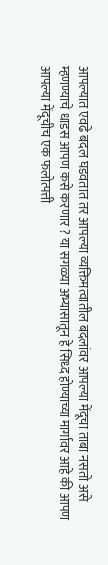आपल्यात एवढे बदल घडवतात तर आपल्या व्यक्तिमत्वातील बदलांवर आपल्या मेंदूचा ताबा नसतो असे म्हणण्याचे धाडस आपण कसे करणार ? या सगळ्या अभ्यासातून हे सिध्द होण्याच्या मार्गावर आहे की आपण आपल्या मेंदूचीच एक फलोत्पत्ती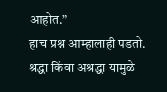आहोत.”
हाच प्रश्न आम्हालाही पडतो. श्रद्धा किंवा अश्रद्धा यामुळे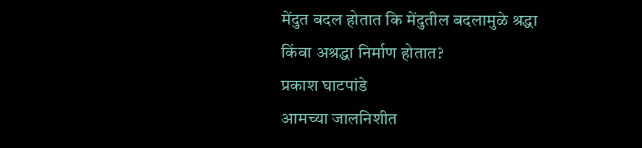मेंदुत बदल होतात कि मेंदुतील बदलामुळे श्रद्धा किंवा अश्रद्धा निर्माण होतात?
प्रकाश घाटपांडे
आमच्या जालनिशीत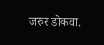जरुर डोकवा.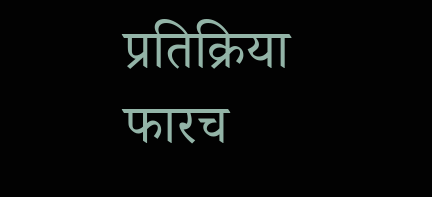प्रतिक्रिया
फारच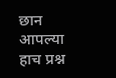छान
आपल्या
हाच प्रश्न